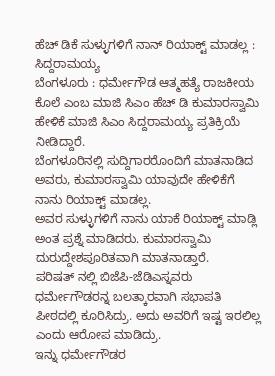ಹೆಚ್ ಡಿಕೆ ಸುಳ್ಳುಗಳಿಗೆ ನಾನ್ ರಿಯಾಕ್ಟ್ ಮಾಡಲ್ಲ : ಸಿದ್ದರಾಮಯ್ಯ
ಬೆಂಗಳೂರು : ಧರ್ಮೇಗೌಡ ಆತ್ಮಹತ್ಯೆ ರಾಜಕೀಯ ಕೊಲೆ ಎಂಬ ಮಾಜಿ ಸಿಎಂ ಹೆಚ್ ಡಿ ಕುಮಾರಸ್ವಾಮಿ ಹೇಳಿಕೆ ಮಾಜಿ ಸಿಎಂ ಸಿದ್ದರಾಮಯ್ಯ ಪ್ರತಿಕ್ರಿಯೆ ನೀಡಿದ್ದಾರೆ.
ಬೆಂಗಳೂರಿನಲ್ಲಿ ಸುದ್ದಿಗಾರರೊಂದಿಗೆ ಮಾತನಾಡಿದ ಅವರು, ಕುಮಾರಸ್ವಾಮಿ ಯಾವುದೇ ಹೇಳಿಕೆಗೆ ನಾನು ರಿಯಾಕ್ಟ್ ಮಾಡಲ್ಲ.
ಅವರ ಸುಳ್ಳುಗಳಿಗೆ ನಾನು ಯಾಕೆ ರಿಯಾಕ್ಟ್ ಮಾಡ್ಲಿ ಅಂತ ಪ್ರಶ್ನೆ ಮಾಡಿದರು. ಕುಮಾರಸ್ವಾಮಿ ದುರುದ್ದೇಶಪೂರಿತವಾಗಿ ಮಾತನಾಡ್ತಾರೆ.
ಪರಿಷತ್ ನಲ್ಲಿ ಬಿಜೆಪಿ-ಜೆಡಿಎಸ್ನವರು ಧರ್ಮೇಗೌಡರನ್ನ ಬಲತ್ಕಾರವಾಗಿ ಸಭಾಪತಿ ಪೀಠದಲ್ಲಿ ಕೂರಿಸಿದ್ರು. ಅದು ಅವರಿಗೆ ಇಷ್ಟ ಇರಲಿಲ್ಲ ಎಂದು ಆರೋಪ ಮಾಡಿದ್ರು.
ಇನ್ನು ಧರ್ಮೇಗೌಡರ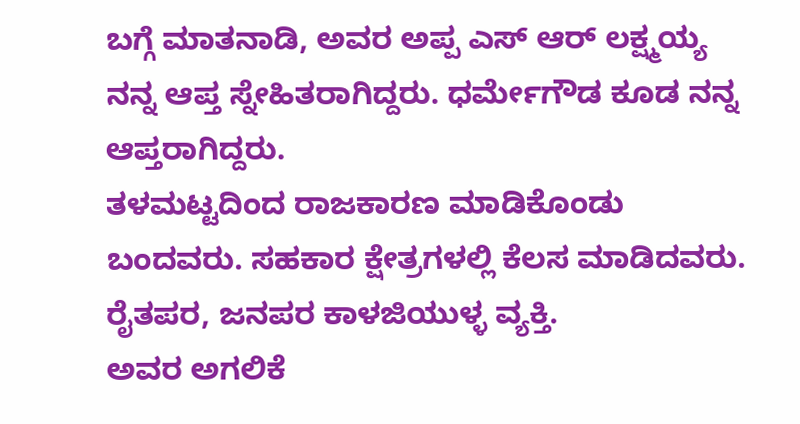ಬಗ್ಗೆ ಮಾತನಾಡಿ, ಅವರ ಅಪ್ಪ ಎಸ್ ಆರ್ ಲಕ್ಷ್ಮಯ್ಯ ನನ್ನ ಆಪ್ತ ಸ್ನೇಹಿತರಾಗಿದ್ದರು. ಧರ್ಮೇಗೌಡ ಕೂಡ ನನ್ನ ಆಪ್ತರಾಗಿದ್ದರು.
ತಳಮಟ್ಟದಿಂದ ರಾಜಕಾರಣ ಮಾಡಿಕೊಂಡು ಬಂದವರು. ಸಹಕಾರ ಕ್ಷೇತ್ರಗಳಲ್ಲಿ ಕೆಲಸ ಮಾಡಿದವರು. ರೈತಪರ, ಜನಪರ ಕಾಳಜಿಯುಳ್ಳ ವ್ಯಕ್ತಿ.
ಅವರ ಅಗಲಿಕೆ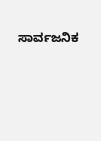ಸಾರ್ವಜನಿಕ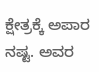ಕ್ಷೇತ್ರಕ್ಕೆ ಅಪಾರ ನಷ್ಟ. ಅವರ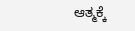ಆತ್ಮಕ್ಕೆ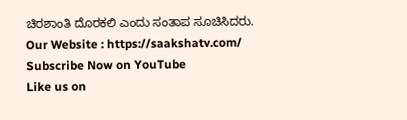ಚಿರಶಾಂತಿ ದೊರಕಲಿ ಎಂದು ಸಂತಾಪ ಸೂಚಿಸಿದರು.
Our Website : https://saakshatv.com/
Subscribe Now on YouTube
Like us on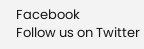Facebook
Follow us on Twitter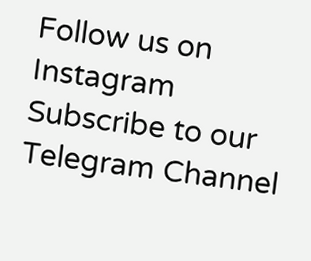Follow us on Instagram
Subscribe to our Telegram Channel